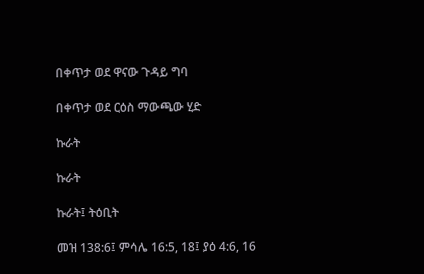በቀጥታ ወደ ዋናው ጉዳይ ግባ

በቀጥታ ወደ ርዕስ ማውጫው ሂድ

ኩራት

ኩራት

ኩራት፤ ትዕቢት

መዝ 138:6፤ ምሳሌ 16:5, 18፤ ያዕ 4:6, 16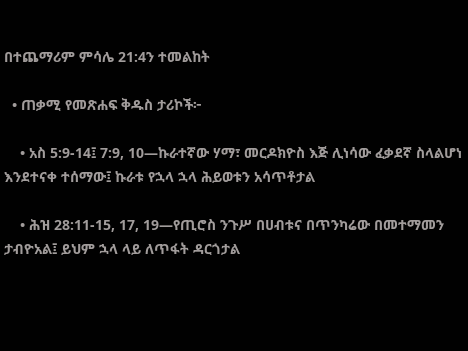በተጨማሪም ምሳሌ 21:4ን ተመልከት

  • ጠቃሚ የመጽሐፍ ቅዱስ ታሪኮች፦

    • አስ 5:9-14፤ 7:9, 10—ኩራተኛው ሃማ፣ መርዶክዮስ እጅ ሊነሳው ፈቃደኛ ስላልሆነ እንደተናቀ ተሰማው፤ ኩራቱ የኋላ ኋላ ሕይወቱን አሳጥቶታል

    • ሕዝ 28:11-15, 17, 19—የጢሮስ ንጉሥ በሀብቱና በጥንካሬው በመተማመን ታብዮአል፤ ይህም ኋላ ላይ ለጥፋት ዳርጎታል